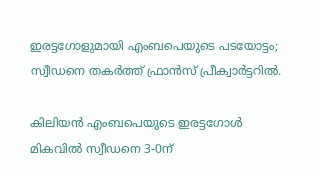ഇരട്ടഗോളുമായി എംബപെയുടെ പടയോട്ടം; സ്വീഡനെ തകര്‍ത്ത് ഫ്രാൻസ് പ്രീക്വാര്‍ട്ടറില്‍.

കിലിയൻ എംബപെയുടെ ഇരട്ടഗോള്‍ മികവില്‍ സ്വീഡനെ 3-0ന്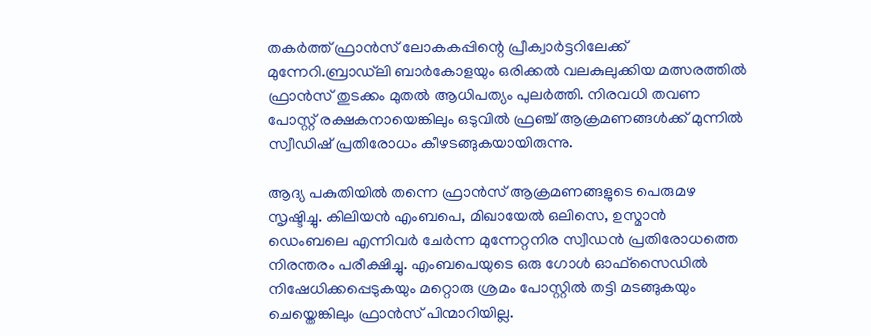തകർത്ത് ഫ്രാൻസ് ലോകകപ്പിന്റെ പ്രീക്വാർട്ടറിലേക്ക് മുന്നേറി.ബ്രാഡ്‌ലി ബാർകോളയും ഒരിക്കല്‍ വലകുലുക്കിയ മത്സരത്തില്‍ ഫ്രാൻസ് തുടക്കം മുതല്‍ ആധിപത്യം പുലർത്തി. നിരവധി തവണ പോസ്റ്റ് രക്ഷകനായെങ്കിലും ഒടുവില്‍ ഫ്രഞ്ച് ആക്രമണങ്ങള്‍ക്ക് മുന്നില്‍ സ്വീഡിഷ് പ്രതിരോധം കീഴടങ്ങുകയായിരുന്നു.

ആദ്യ പകുതിയില്‍ തന്നെ ഫ്രാൻസ് ആക്രമണങ്ങളുടെ പെരുമഴ സൃഷ്ടിച്ചു. കിലിയൻ എംബപെ, മിഖായേല്‍ ഒലിസെ, ഉസ്മാൻ ഡെംബലെ എന്നിവർ ചേർന്ന മുന്നേറ്റനിര സ്വീഡൻ പ്രതിരോധത്തെ നിരന്തരം പരീക്ഷിച്ചു. എംബപെയുടെ ഒരു ഗോള്‍ ഓഫ്‌സൈഡില്‍ നിഷേധിക്കപ്പെടുകയും മറ്റൊരു ശ്രമം പോസ്റ്റില്‍ തട്ടി മടങ്ങുകയും ചെയ്തെങ്കിലും ഫ്രാൻസ് പിന്മാറിയില്ല.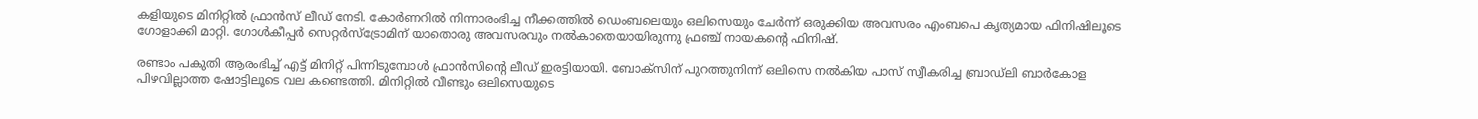കളിയുടെ മിനിറ്റില്‍ ഫ്രാൻസ് ലീഡ് നേടി. കോർണറില്‍ നിന്നാരംഭിച്ച നീക്കത്തില്‍ ഡെംബലെയും ഒലിസെയും ചേർന്ന് ഒരുക്കിയ അവസരം എംബപെ കൃത്യമായ ഫിനിഷിലൂടെ ഗോളാക്കി മാറ്റി. ഗോള്‍കീപ്പർ സെറ്റർസ്ട്രോമിന് യാതൊരു അവസരവും നല്‍കാതെയായിരുന്നു ഫ്രഞ്ച് നായകന്റെ ഫിനിഷ്.

രണ്ടാം പകുതി ആരംഭിച്ച്‌ എട്ട് മിനിറ്റ് പിന്നിടുമ്പോള്‍ ഫ്രാൻസിന്റെ ലീഡ് ഇരട്ടിയായി. ബോക്‌സിന് പുറത്തുനിന്ന് ഒലിസെ നല്‍കിയ പാസ് സ്വീകരിച്ച ബ്രാഡ്‌ലി ബാർകോള പിഴവില്ലാത്ത ഷോട്ടിലൂടെ വല കണ്ടെത്തി. മിനിറ്റില്‍ വീണ്ടും ഒലിസെയുടെ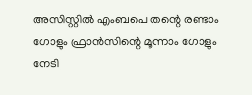അസിസ്റ്റില്‍ എംബപെ തന്റെ രണ്ടാം ഗോളും ഫ്രാൻസിന്റെ മൂന്നാം ഗോളും നേടി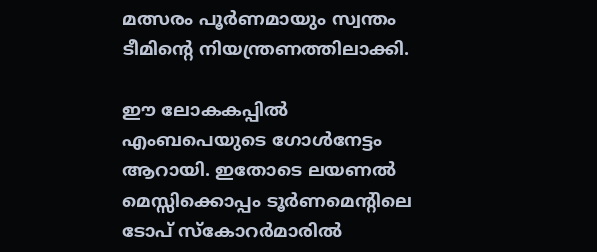മത്സരം പൂർണമായും സ്വന്തം ടീമിന്റെ നിയന്ത്രണത്തിലാക്കി.

ഈ ലോകകപ്പില്‍ എംബപെയുടെ ഗോള്‍നേട്ടം ആറായി. ഇതോടെ ലയണല്‍ മെസ്സിക്കൊപ്പം ടൂർണമെന്റിലെ ടോപ് സ്കോറർമാരില്‍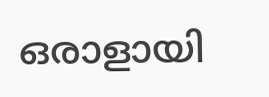ഒരാളായി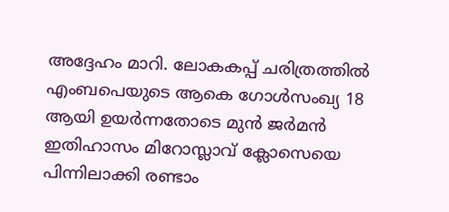അദ്ദേഹം മാറി. ലോകകപ്പ് ചരിത്രത്തില്‍ എംബപെയുടെ ആകെ ഗോള്‍സംഖ്യ 18 ആയി ഉയർന്നതോടെ മുൻ ജർമൻ ഇതിഹാസം മിറോസ്ലാവ് ക്ലോസെയെ പിന്നിലാക്കി രണ്ടാം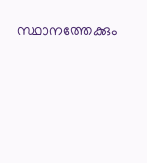സ്ഥാനത്തേക്കും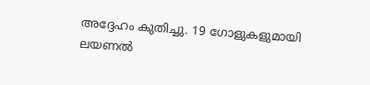അദ്ദേഹം കുതിച്ചു. 19 ഗോളുകളുമായി ലയണല്‍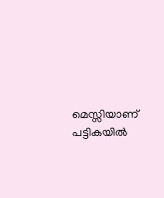മെസ്സിയാണ് പട്ടികയില്‍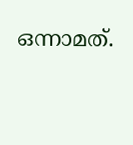ഒന്നാമത്.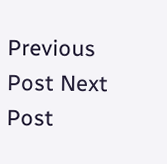Previous Post Next Post